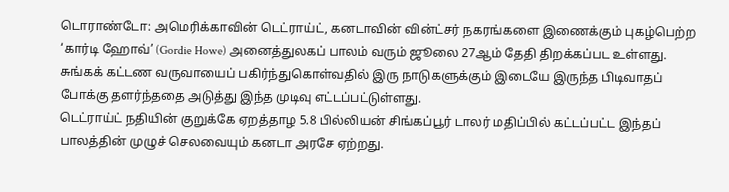டொராண்டோ: அமெரிக்காவின் டெட்ராய்ட், கனடாவின் வின்ட்சர் நகரங்களை இணைக்கும் புகழ்பெற்ற ‘கார்டி ஹோவ்’ (Gordie Howe) அனைத்துலகப் பாலம் வரும் ஜூலை 27ஆம் தேதி திறக்கப்பட உள்ளது.
சுங்கக் கட்டண வருவாயைப் பகிர்ந்துகொள்வதில் இரு நாடுகளுக்கும் இடையே இருந்த பிடிவாதப் போக்கு தளர்ந்ததை அடுத்து இந்த முடிவு எட்டப்பட்டுள்ளது.
டெட்ராய்ட் நதியின் குறுக்கே ஏறத்தாழ 5.8 பில்லியன் சிங்கப்பூர் டாலர் மதிப்பில் கட்டப்பட்ட இந்தப் பாலத்தின் முழுச் செலவையும் கனடா அரசே ஏற்றது.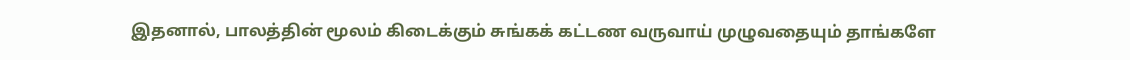இதனால், பாலத்தின் மூலம் கிடைக்கும் சுங்கக் கட்டண வருவாய் முழுவதையும் தாங்களே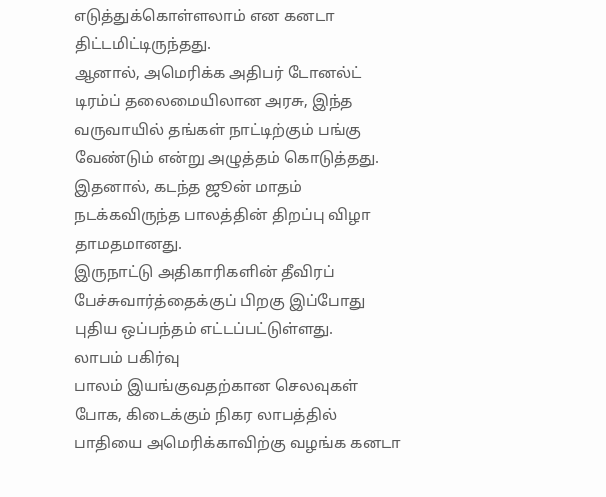எடுத்துக்கொள்ளலாம் என கனடா திட்டமிட்டிருந்தது.
ஆனால், அமெரிக்க அதிபர் டோனல்ட் டிரம்ப் தலைமையிலான அரசு, இந்த வருவாயில் தங்கள் நாட்டிற்கும் பங்கு வேண்டும் என்று அழுத்தம் கொடுத்தது.
இதனால், கடந்த ஜூன் மாதம் நடக்கவிருந்த பாலத்தின் திறப்பு விழா தாமதமானது.
இருநாட்டு அதிகாரிகளின் தீவிரப் பேச்சுவார்த்தைக்குப் பிறகு இப்போது புதிய ஒப்பந்தம் எட்டப்பட்டுள்ளது.
லாபம் பகிர்வு
பாலம் இயங்குவதற்கான செலவுகள் போக, கிடைக்கும் நிகர லாபத்தில் பாதியை அமெரிக்காவிற்கு வழங்க கனடா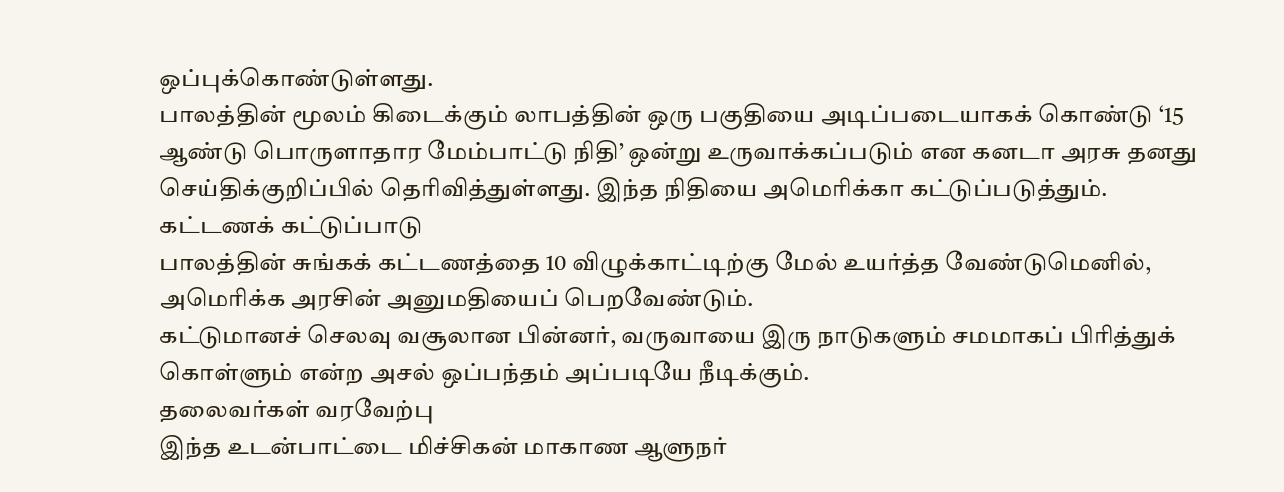ஒப்புக்கொண்டுள்ளது.
பாலத்தின் மூலம் கிடைக்கும் லாபத்தின் ஒரு பகுதியை அடிப்படையாகக் கொண்டு ‘15 ஆண்டு பொருளாதார மேம்பாட்டு நிதி’ ஒன்று உருவாக்கப்படும் என கனடா அரசு தனது செய்திக்குறிப்பில் தெரிவித்துள்ளது. இந்த நிதியை அமெரிக்கா கட்டுப்படுத்தும்.
கட்டணக் கட்டுப்பாடு
பாலத்தின் சுங்கக் கட்டணத்தை 10 விழுக்காட்டிற்கு மேல் உயர்த்த வேண்டுமெனில், அமெரிக்க அரசின் அனுமதியைப் பெறவேண்டும்.
கட்டுமானச் செலவு வசூலான பின்னர், வருவாயை இரு நாடுகளும் சமமாகப் பிரித்துக் கொள்ளும் என்ற அசல் ஒப்பந்தம் அப்படியே நீடிக்கும்.
தலைவர்கள் வரவேற்பு
இந்த உடன்பாட்டை மிச்சிகன் மாகாண ஆளுநர்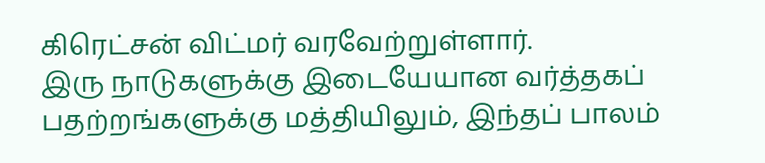கிரெட்சன் விட்மர் வரவேற்றுள்ளார்.
இரு நாடுகளுக்கு இடையேயான வர்த்தகப் பதற்றங்களுக்கு மத்தியிலும், இந்தப் பாலம்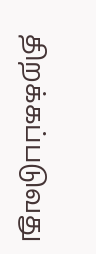திறக்கப்படுவது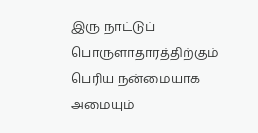இரு நாட்டுப் பொருளாதாரத்திற்கும் பெரிய நன்மையாக அமையும்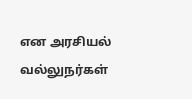என அரசியல் வல்லுநர்கள்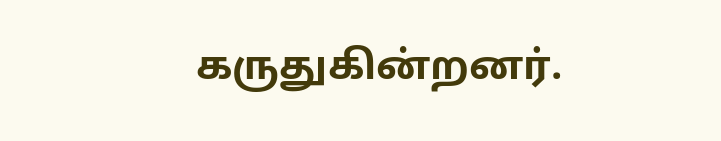கருதுகின்றனர்.